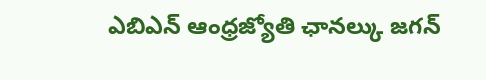ఎబిఎన్ ఆంధ్రజ్యోతి ఛానల్కు జగన్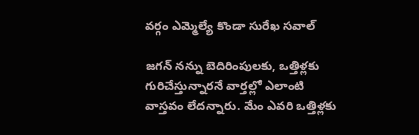వర్గం ఎమ్మెల్యే కొండా సురేఖ సవాల్

జగన్ నన్ను బెదిరింపులకు, ఒత్తిళ్లకు గురిచేస్తున్నారనే వార్తల్లో ఎలాంటి వాస్తవం లేదన్నారు. మేం ఎవరి ఒత్తిళ్లకు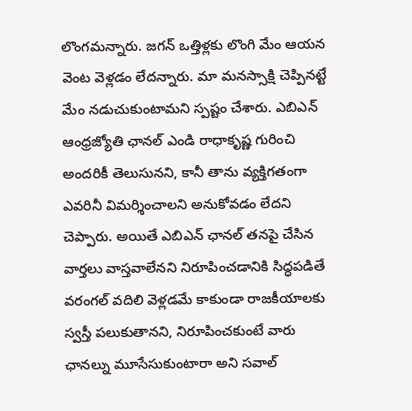లొంగమన్నారు. జగన్ ఒత్తిళ్లకు లొంగి మేం ఆయన వెంట వెళ్లడం లేదన్నారు. మా మనస్సాక్షి చెప్పినట్టే మేం నడుచుకుంటామని స్పష్టం చేశారు. ఎబిఎన్ ఆంధ్రజ్యోతి ఛానల్ ఎండి రాధాకృష్ణ గురించి అందరికీ తెలుసునని, కానీ తాను వ్యక్తిగతంగా ఎవరినీ విమర్శించాలని అనుకోవడం లేదని చెప్పారు. అయితే ఎబిఎన్ ఛానల్ తనపై చేసిన వార్తలు వాస్తవాలేనని నిరూపించడానికి సిద్ధపడితే వరంగల్ వదిలి వెళ్లడమే కాకుండా రాజకీయాలకు స్వస్తీ పలుకుతానని, నిరూపించకుంటే వారు ఛానల్ను మూసేసుకుంటారా అని సవాల్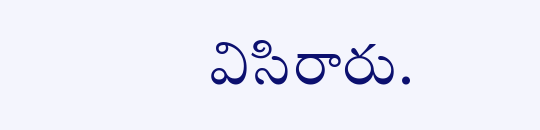విసిరారు.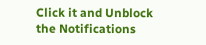Click it and Unblock the Notifications